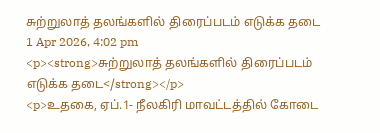சுற்றுலாத் தலங்களில் திரைப்படம் எடுக்க தடை
1 Apr 2026, 4:02 pm
<p><strong>சுற்றுலாத் தலங்களில் திரைப்படம் எடுக்க தடை</strong></p>
<p>உதகை, ஏப்.1- நீலகிரி மாவட்டத்தில் கோடை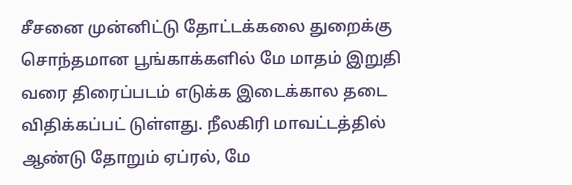சீசனை முன்னிட்டு தோட்டக்கலை துறைக்கு சொந்தமான பூங்காக்களில் மே மாதம் இறுதி வரை திரைப்படம் எடுக்க இடைக்கால தடை விதிக்கப்பட் டுள்ளது. நீலகிரி மாவட்டத்தில் ஆண்டு தோறும் ஏப்ரல், மே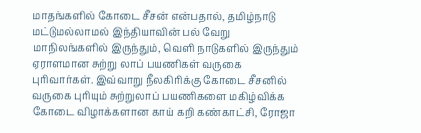மாதங்களில் கோடை சீசன் என்பதால், தமிழ்நாடு மட்டுமல்லாமல் இந்தியாவின் பல் வேறு மாநிலங்களில் இருந்தும், வெளி நாடுகளில் இருந்தும் ஏராளமான சுற்று லாப் பயணிகள் வருகை புரிவார்கள். இவ்வாறு நீலகிரிக்கு கோடை சீசனில் வருகை புரியும் சுற்றுலாப் பயணிகளை மகிழ்விக்க கோடை விழாக்களான காய் கறி கண்காட்சி, ரோஜா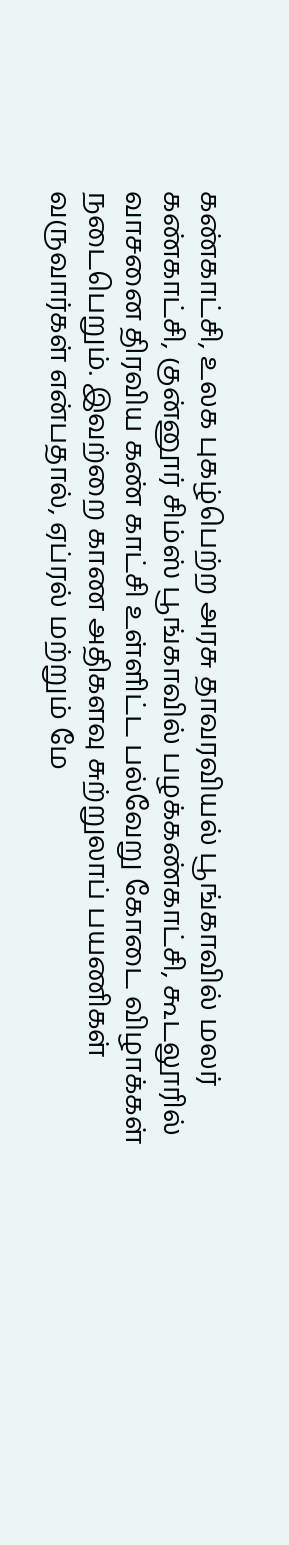கண்காட்சி, உலக புகழ்பெற்ற அரசு தாவரவியல் பூங்காவில் மலர் கண்காட்சி, குன்னூர் சிம்ஸ் பூங்காவில் பழக்கண்காட்சி, கூடலூரில் வாசனை திரவிய கண் காட்சி உள்ளிட்ட பல்வேறு கோடை விழாக்கள் நடைபெறும். இவற்றை காண அதிகளவு சுற்றுலாப் பயணிகள் வருவார்கள் என்பதால், ஏப்ரல் மற்றும் மே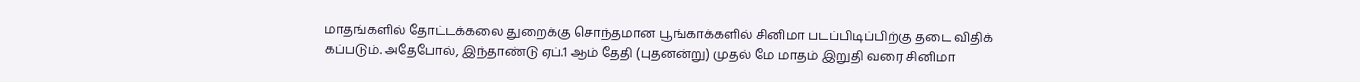மாதங்களில் தோட்டக்கலை துறைக்கு சொந்தமான பூங்காக்களில் சினிமா படப்பிடிப்பிற்கு தடை விதிக் கப்படும். அதேபோல், இந்தாண்டு ஏப்.1 ஆம் தேதி (புதனன்று) முதல் மே மாதம் இறுதி வரை சினிமா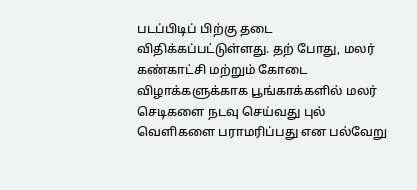படப்பிடிப் பிற்கு தடை விதிக்கப்பட்டுள்ளது. தற் போது, மலர் கண்காட்சி மற்றும் கோடை விழாக்களுக்காக பூங்காக்களில் மலர் செடிகளை நடவு செய்வது புல் வெளிகளை பராமரிப்பது என பல்வேறு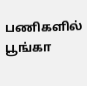பணிகளில் பூங்கா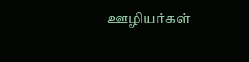ஊழியர்கள்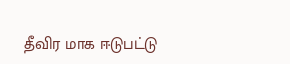தீவிர மாக ஈடுபட்டு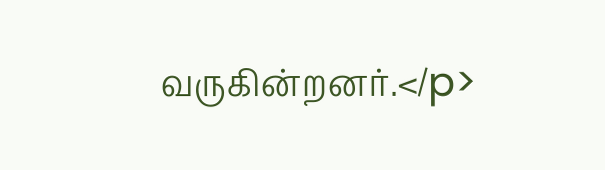வருகின்றனர்.</p>